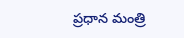ప్రధాన మంత్రి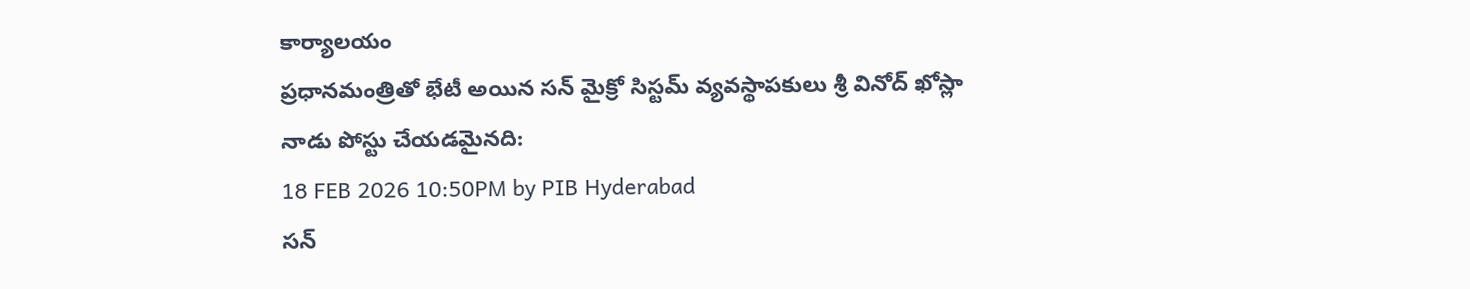కార్యాలయం
ప్రధానమంత్రితో భేటీ అయిన సన్ మైక్రో సిస్టమ్ వ్యవస్థాపకులు శ్రీ వినోద్ ఖోస్లా
నాడు పోస్టు చేయడమైనది:
18 FEB 2026 10:50PM by PIB Hyderabad
సన్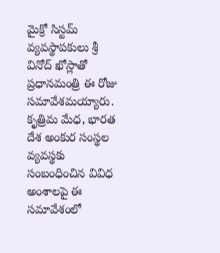మైక్రో సిస్టమ్ వ్యవస్థాపకులు శ్రీ వినోద్ ఖోస్లాతో ప్రధానమంత్రి ఈ రోజు సమావేశమయ్యారు.
కృత్రిమ మేధ, భారత దేశ అంకుర సంస్థల వ్యవస్థకు సంబంధించిన వివిధ అంశాలపై ఈ సమావేశంలో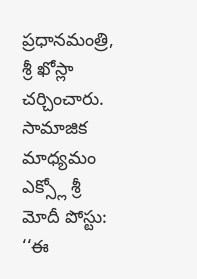ప్రధానమంత్రి, శ్రీ ఖోస్లా చర్చించారు.
సామాజిక మాధ్యమం ఎక్స్లో శ్రీ మోదీ పోస్టు:
‘‘ఈ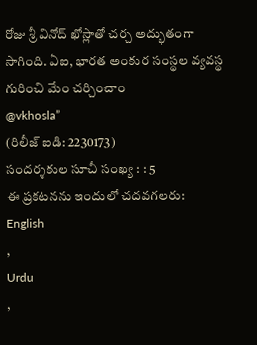రోజు శ్రీ వినోద్ ఖోస్లాతో చర్చ అద్భుతంగా సాగింది. ఏఐ, భారత అంకుర సంస్థల వ్యవస్థ గురించి మేం చర్చించాం
@vkhosla”
(రిలీజ్ ఐడి: 2230173)
సందర్శకుల సూచీ సంఖ్య : : 5
ఈ ప్రకటనను ఇందులో చదవగలరు:
English
,
Urdu
,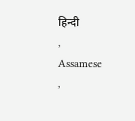हिन्दी
,
Assamese
,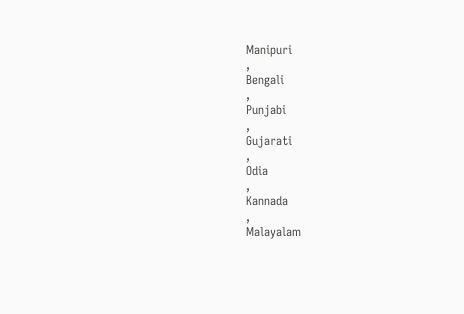Manipuri
,
Bengali
,
Punjabi
,
Gujarati
,
Odia
,
Kannada
,
Malayalam